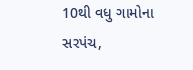10થી વધુ ગામોના સરપંચ,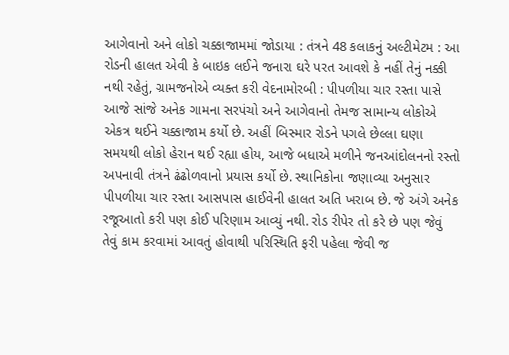આગેવાનો અને લોકો ચક્કાજામમાં જોડાયા : તંત્રને 48 કલાકનું અલ્ટીમેટમ : આ રોડની હાલત એવી કે બાઇક લઈને જનારા ઘરે પરત આવશે કે નહીં તેનું નક્કી નથી રહેતું, ગ્રામજનોએ વ્યક્ત કરી વેદનામોરબી : પીપળીયા ચાર રસ્તા પાસે આજે સાંજે અનેક ગામના સરપંચો અને આગેવાનો તેમજ સામાન્ય લોકોએ એકત્ર થઈને ચક્કાજામ કર્યો છે. અહીં બિસ્માર રોડને પગલે છેલ્લા ઘણા સમયથી લોકો હેરાન થઈ રહ્યા હોય, આજે બધાએ મળીને જનઆંદોલનનો રસ્તો અપનાવી તંત્રને ઢંઢોળવાનો પ્રયાસ કર્યો છે. સ્થાનિકોના જણાવ્યા અનુસાર પીપળીયા ચાર રસ્તા આસપાસ હાઈવેની હાલત અતિ ખરાબ છે. જે અંગે અનેક રજૂઆતો કરી પણ કોઈ પરિણામ આવ્યું નથી. રોડ રીપેર તો કરે છે પણ જેવું તેવું કામ કરવામાં આવતું હોવાથી પરિસ્થિતિ ફરી પહેલા જેવી જ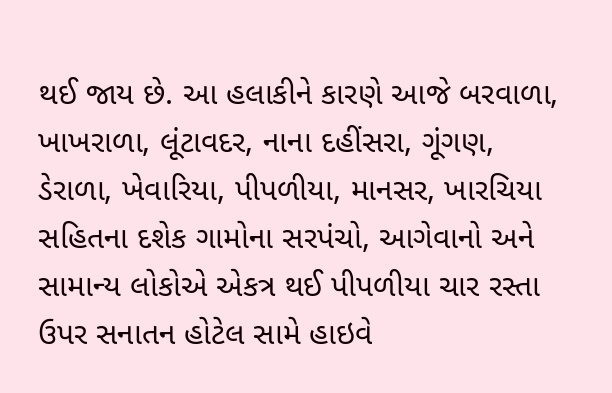થઈ જાય છે. આ હલાકીને કારણે આજે બરવાળા, ખાખરાળા, લૂંટાવદર, નાના દહીંસરા, ગૂંગણ, ડેરાળા, ખેવારિયા, પીપળીયા, માનસર, ખારચિયા સહિતના દશેક ગામોના સરપંચો, આગેવાનો અને સામાન્ય લોકોએ એકત્ર થઈ પીપળીયા ચાર રસ્તા ઉપર સનાતન હોટેલ સામે હાઇવે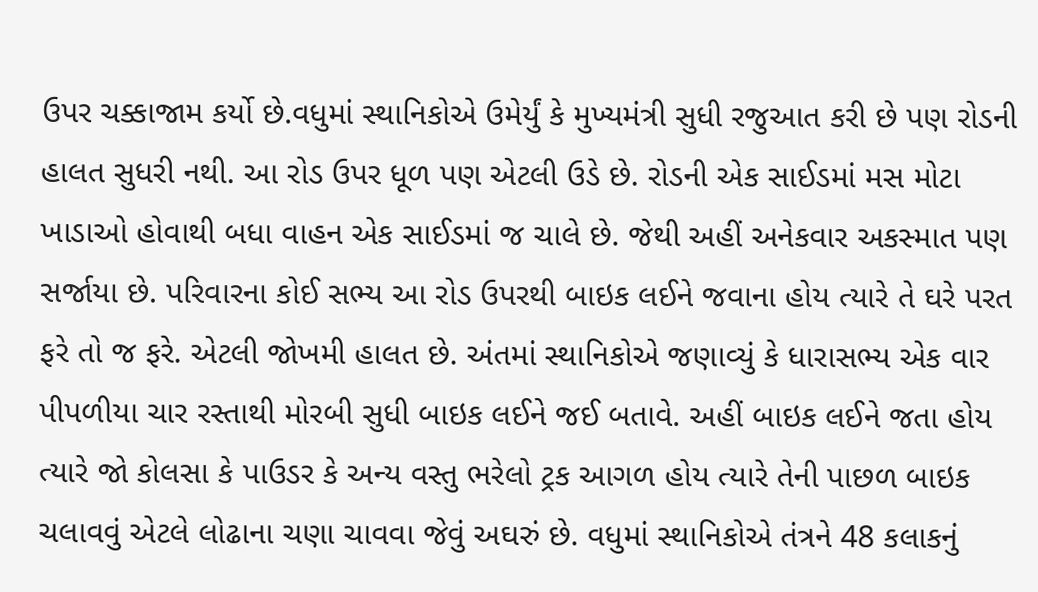ઉપર ચક્કાજામ કર્યો છે.વધુમાં સ્થાનિકોએ ઉમેર્યું કે મુખ્યમંત્રી સુધી રજુઆત કરી છે પણ રોડની હાલત સુધરી નથી. આ રોડ ઉપર ધૂળ પણ એટલી ઉડે છે. રોડની એક સાઈડમાં મસ મોટા ખાડાઓ હોવાથી બધા વાહન એક સાઈડમાં જ ચાલે છે. જેથી અહીં અનેકવાર અકસ્માત પણ સર્જાયા છે. પરિવારના કોઈ સભ્ય આ રોડ ઉપરથી બાઇક લઈને જવાના હોય ત્યારે તે ઘરે પરત ફરે તો જ ફરે. એટલી જોખમી હાલત છે. અંતમાં સ્થાનિકોએ જણાવ્યું કે ધારાસભ્ય એક વાર પીપળીયા ચાર રસ્તાથી મોરબી સુધી બાઇક લઈને જઈ બતાવે. અહીં બાઇક લઈને જતા હોય ત્યારે જો કોલસા કે પાઉડર કે અન્ય વસ્તુ ભરેલો ટ્રક આગળ હોય ત્યારે તેની પાછળ બાઇક ચલાવવું એટલે લોઢાના ચણા ચાવવા જેવું અઘરું છે. વધુમાં સ્થાનિકોએ તંત્રને 48 કલાકનું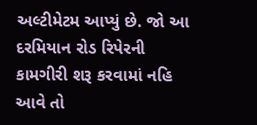અલ્ટીમેટમ આપ્યું છે. જો આ દરમિયાન રોડ રિપેરની કામગીરી શરૂ કરવામાં નહિ આવે તો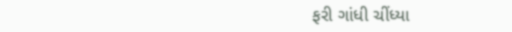ફરી ગાંધી ચીંધ્યા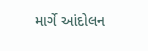માર્ગે આંદોલન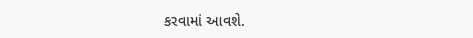કરવામાં આવશે.